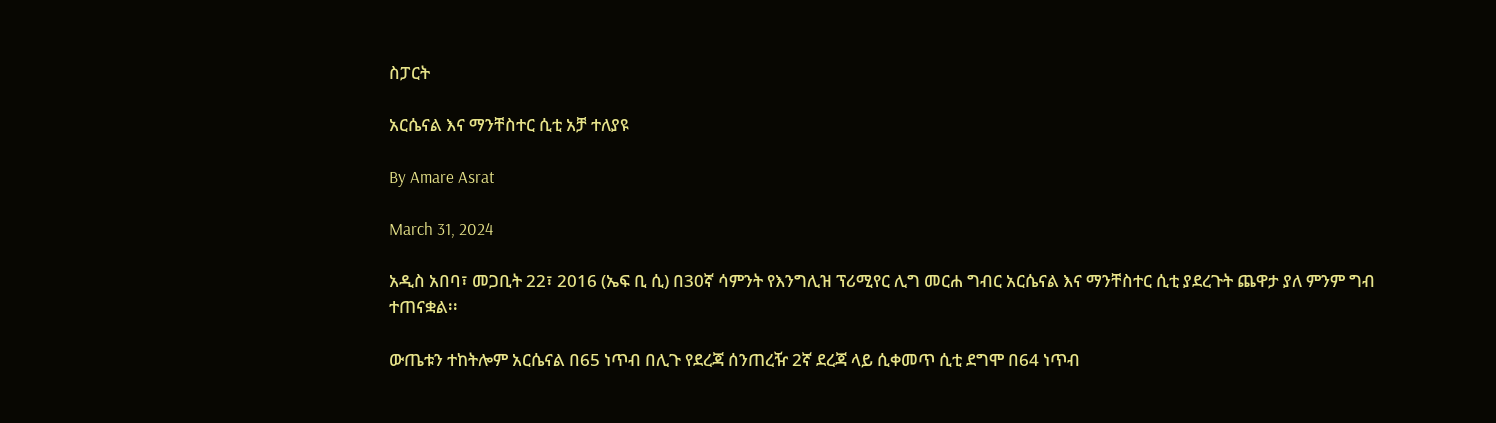ስፓርት

አርሴናል እና ማንቸስተር ሲቲ አቻ ተለያዩ

By Amare Asrat

March 31, 2024

አዲስ አበባ፣ መጋቢት 22፣ 2016 (ኤፍ ቢ ሲ) በ30ኛ ሳምንት የእንግሊዝ ፕሪሚየር ሊግ መርሐ ግብር አርሴናል እና ማንቸስተር ሲቲ ያደረጉት ጨዋታ ያለ ምንም ግብ ተጠናቋል፡፡

ውጤቱን ተከትሎም አርሴናል በ65 ነጥብ በሊጉ የደረጃ ሰንጠረዥ 2ኛ ደረጃ ላይ ሲቀመጥ ሲቲ ደግሞ በ64 ነጥብ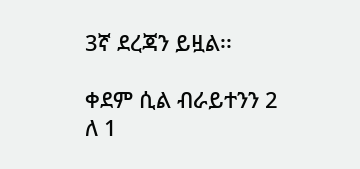3ኛ ደረጃን ይዟል፡፡

ቀደም ሲል ብራይተንን 2 ለ 1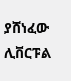ያሸነፈው ሊቨርፑል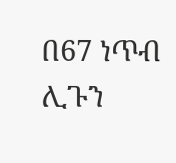በ67 ነጥብ ሊጉን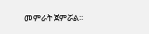መምራት ጀምሯል፡፡